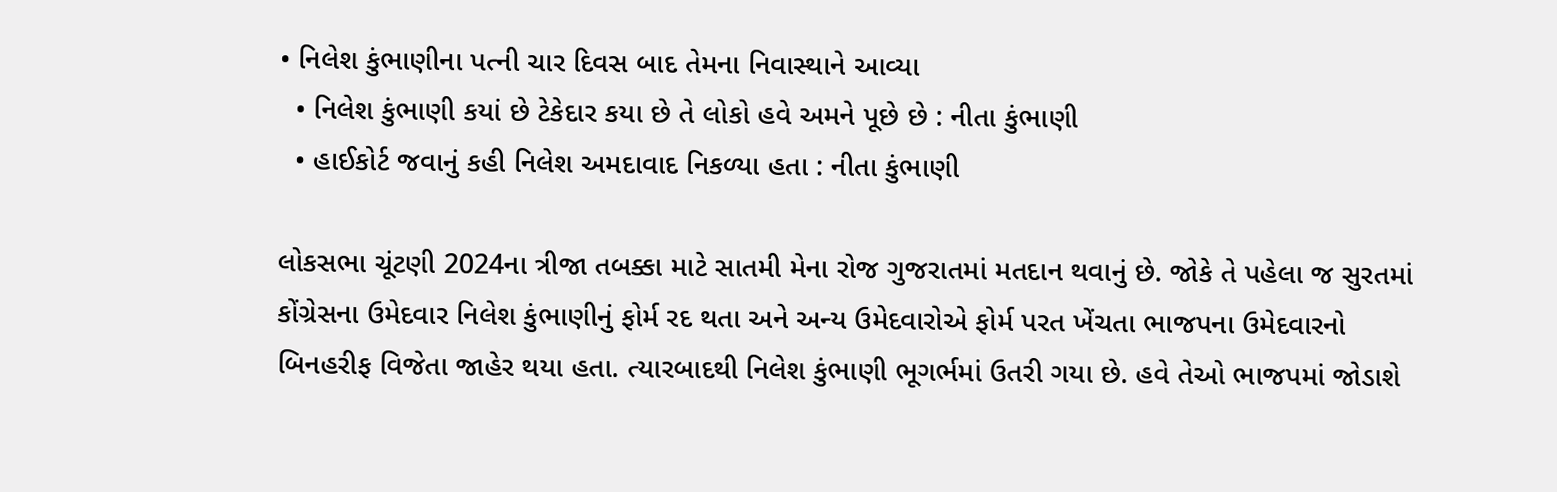• નિલેશ કુંભાણીના પત્ની ચાર દિવસ બાદ તેમના નિવાસ્થાને આવ્યા
  • નિલેશ કુંભાણી કયાં છે ટેકેદાર કયા છે તે લોકો હવે અમને પૂછે છે : નીતા કુંભાણી
  • હાઈકોર્ટ જવાનું કહી નિલેશ અમદાવાદ નિકળ્યા હતા : નીતા કુંભાણી

લોકસભા ચૂંટણી 2024ના ત્રીજા તબક્કા માટે સાતમી મેના રોજ ગુજરાતમાં મતદાન થવાનું છે. જોકે તે પહેલા જ સુરતમાં કોંગ્રેસના ઉમેદવાર નિલેશ કુંભાણીનું ફોર્મ રદ થતા અને અન્ય ઉમેદવારોએ ફોર્મ પરત ખેંચતા ભાજપના ઉમેદવારનો બિનહરીફ વિજેતા જાહેર થયા હતા. ત્યારબાદથી નિલેશ કુંભાણી ભૂગર્ભમાં ઉતરી ગયા છે. હવે તેઓ ભાજપમાં જોડાશે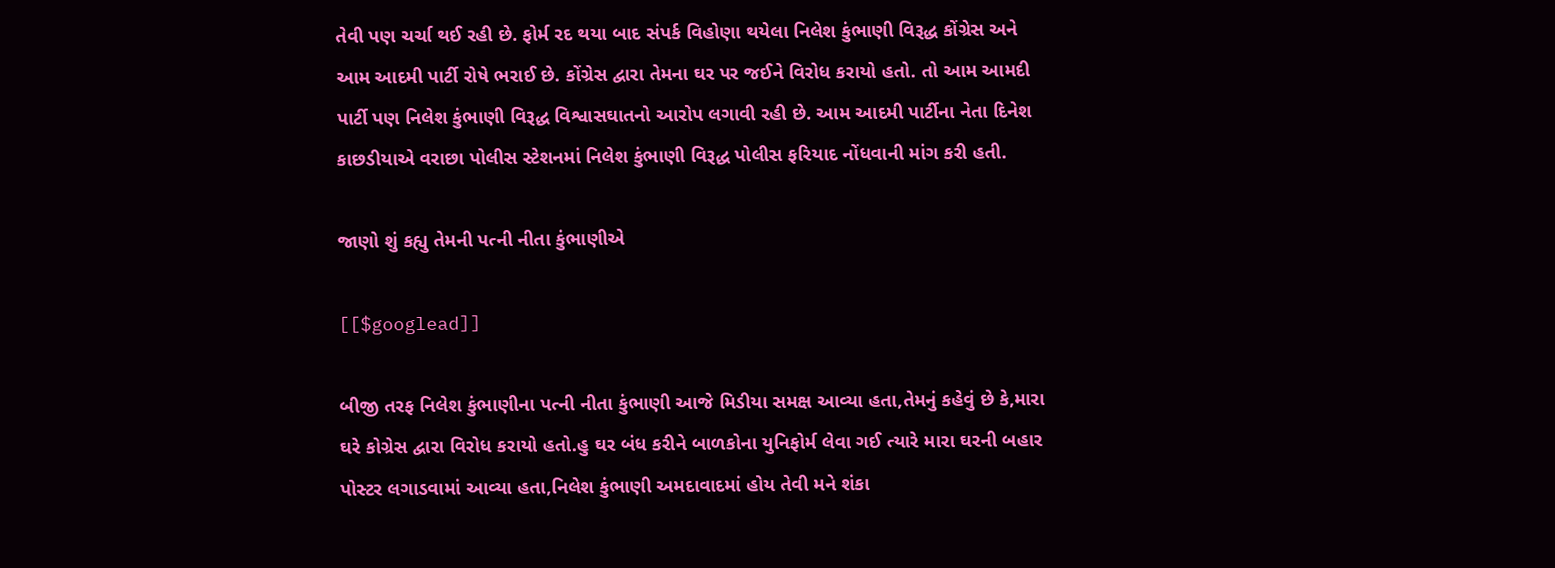તેવી પણ ચર્ચા થઈ રહી છે. ફોર્મ રદ થયા બાદ સંપર્ક વિહોણા થયેલા નિલેશ કુંભાણી વિરૂદ્ધ કોંગ્રેસ અને આમ આદમી પાર્ટી રોષે ભરાઈ છે. કોંગ્રેસ દ્વારા તેમના ઘર પર જઈને વિરોધ કરાયો હતો. તો આમ આમદી પાર્ટી પણ નિલેશ કુંભાણી વિરૂદ્ધ વિશ્વાસઘાતનો આરોપ લગાવી રહી છે. આમ આદમી પાર્ટીના નેતા દિનેશ કાછડીયાએ વરાછા પોલીસ સ્ટેશનમાં નિલેશ કુંભાણી વિરૂદ્ધ પોલીસ ફરિયાદ નોંધવાની માંગ કરી હતી.

જાણો શું કહ્યુ તેમની પત્ની નીતા કુંભાણીએ

[[$googlead]]

બીજી તરફ નિલેશ કુંભાણીના પત્ની નીતા કુંભાણી આજે મિડીયા સમક્ષ આવ્યા હતા,તેમનું કહેવું છે કે,મારા ઘરે કોગ્રેસ દ્વારા વિરોધ કરાયો હતો.હુ ઘર બંધ કરીને બાળકોના યુનિફોર્મ લેવા ગઈ ત્યારે મારા ઘરની બહાર પોસ્ટર લગાડવામાં આવ્યા હતા,નિલેશ કુંભાણી અમદાવાદમાં હોય તેવી મને શંકા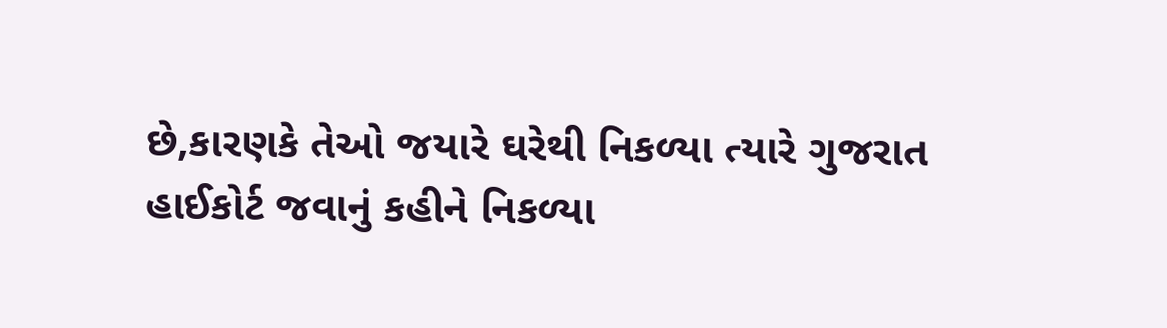છે,કારણકે તેઓ જયારે ઘરેથી નિકળ્યા ત્યારે ગુજરાત હાઈકોર્ટ જવાનું કહીને નિકળ્યા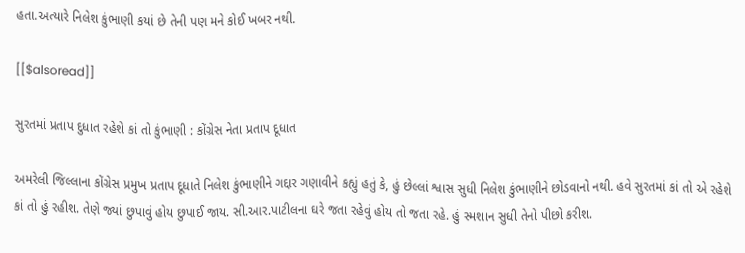હતા.અત્યારે નિલેશ કુંભાણી કયાં છે તેની પણ મને કોઈ ખબર નથી.

[[$alsoread]]

સુરતમાં પ્રતાપ દુધાત રહેશે કાં તો કુંભાણી : કોંગ્રેસ નેતા પ્રતાપ દૂધાત

અમરેલી જિલ્લાના કોંગ્રેસ પ્રમુખ પ્રતાપ દૂધાતે નિલેશ કુંભાણીને ગદ્દાર ગણાવીને કહ્યું હતું કે, હું છેલ્લાં શ્વાસ સુધી નિલેશ કુંભાણીને છોડવાનો નથી. હવે સુરતમાં કાં તો એ રહેશે કાં તો હું રહીશ. તેણે જ્યાં છુપાવું હોય છુપાઈ જાય. સી.આર.પાટીલના ઘરે જતા રહેવું હોય તો જતા રહે. હું સ્મશાન સુધી તેનો પીછો કરીશ.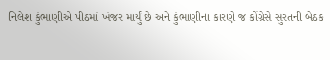નિલેશ કુંભાણીએ પીઠમાં ખંજર માર્યું છે અને કુંભાણીના કારણે જ કોંગ્રેસે સુરતની બેઠક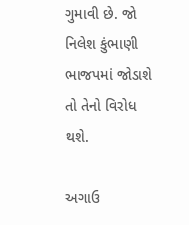ગુમાવી છે. જો નિલેશ કુંભાણી ભાજપમાં જોડાશે તો તેનો વિરોધ થશે.

અગાઉ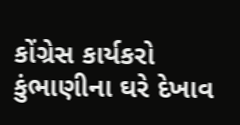કોંગ્રેસ કાર્યકરો કુંભાણીના ઘરે દેખાવ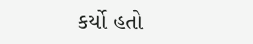કર્યો હતો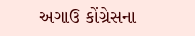અગાઉ કોંગ્રેસના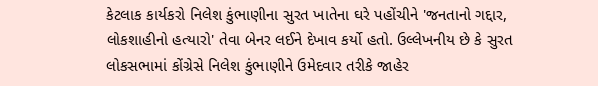કેટલાક કાર્યકરો નિલેશ કુંભાણીના સુરત ખાતેના ઘરે પહોંચીને 'જનતાનો ગદ્દાર, લોકશાહીનો હત્યારો' તેવા બેનર લઈને દેખાવ કર્યો હતો. ઉલ્લેખનીય છે કે સુરત લોકસભામાં કોંગ્રેસે નિલેશ કુંભાણીને ઉમેદવાર તરીકે જાહેર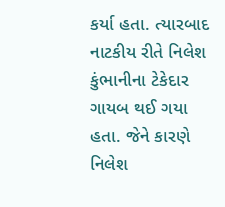કર્યા હતા. ત્યારબાદ નાટકીય રીતે નિલેશ કુંભાનીના ટેકેદાર ગાયબ થઈ ગયા હતા. જેને કારણે નિલેશ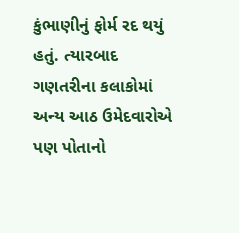કુંભાણીનું ફોર્મ રદ થયું હતું. ત્યારબાદ ગણતરીના કલાકોમાં અન્ય આઠ ઉમેદવારોએ પણ પોતાનો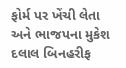ફોર્મ પર ખેંચી લેતા અને ભાજપના મુકેશ દલાલ બિનહરીફ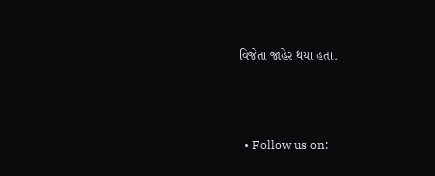વિજેતા જાહેર થયા હતા.



  • Follow us on: